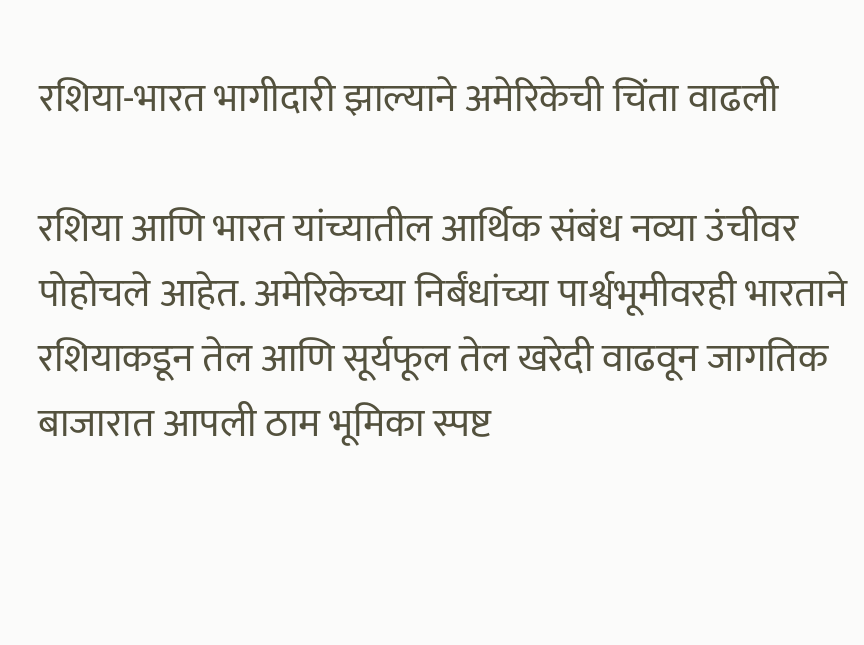रशिया-भारत भागीदारी झाल्याने अमेरिकेची चिंता वाढली

रशिया आणि भारत यांच्यातील आर्थिक संबंध नव्या उंचीवर पोहोचले आहेत. अमेरिकेच्या निर्बंधांच्या पार्श्वभूमीवरही भारताने रशियाकडून तेल आणि सूर्यफूल तेल खरेदी वाढवून जागतिक बाजारात आपली ठाम भूमिका स्पष्ट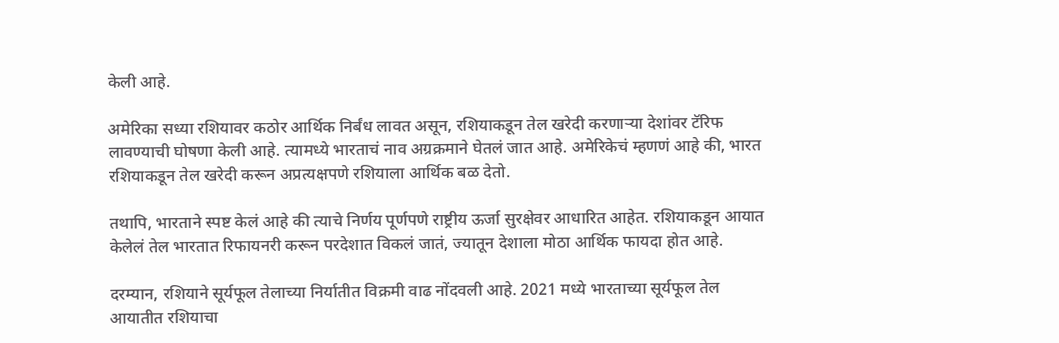केली आहे.

अमेरिका सध्या रशियावर कठोर आर्थिक निर्बंध लावत असून, रशियाकडून तेल खरेदी करणाऱ्या देशांवर टॅरिफ लावण्याची घोषणा केली आहे. त्यामध्ये भारताचं नाव अग्रक्रमाने घेतलं जात आहे. अमेरिकेचं म्हणणं आहे की, भारत रशियाकडून तेल खरेदी करून अप्रत्यक्षपणे रशियाला आर्थिक बळ देतो.

तथापि, भारताने स्पष्ट केलं आहे की त्याचे निर्णय पूर्णपणे राष्ट्रीय ऊर्जा सुरक्षेवर आधारित आहेत. रशियाकडून आयात केलेलं तेल भारतात रिफायनरी करून परदेशात विकलं जातं, ज्यातून देशाला मोठा आर्थिक फायदा होत आहे.

दरम्यान, रशियाने सूर्यफूल तेलाच्या निर्यातीत विक्रमी वाढ नोंदवली आहे. 2021 मध्ये भारताच्या सूर्यफूल तेल आयातीत रशियाचा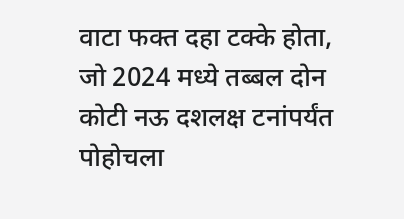वाटा फक्त दहा टक्के होता, जो 2024 मध्ये तब्बल दोन कोटी नऊ दशलक्ष टनांपर्यंत पोहोचला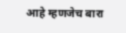आहे म्हणजेच बारा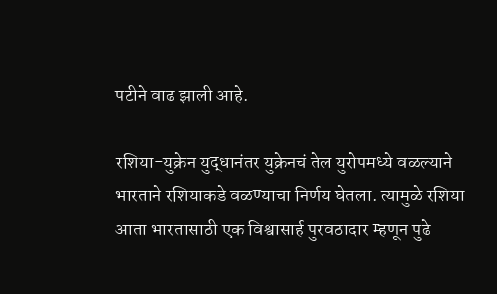पटीने वाढ झाली आहे.

रशिया-युक्रेन युद्धानंतर युक्रेनचं तेल युरोपमध्ये वळल्याने भारताने रशियाकडे वळण्याचा निर्णय घेतला. त्यामुळे रशिया आता भारतासाठी एक विश्वासार्ह पुरवठादार म्हणून पुढे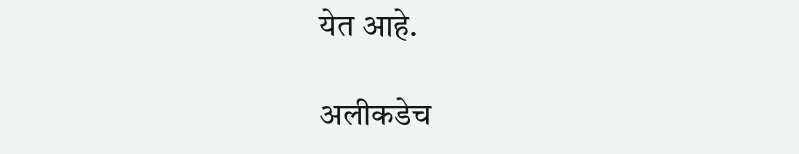येत आहे.

अलीकडेच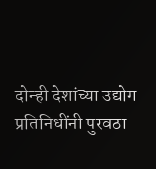दोन्ही देशांच्या उद्योग प्रतिनिधींनी पुरवठा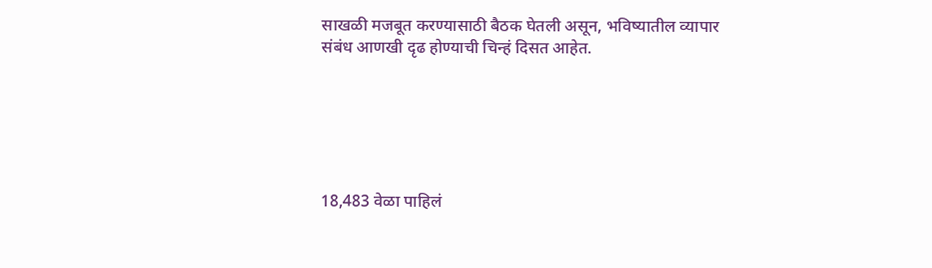साखळी मजबूत करण्यासाठी बैठक घेतली असून, भविष्यातील व्यापार संबंध आणखी दृढ होण्याची चिन्हं दिसत आहेत.






18,483 वेळा पाहिलं